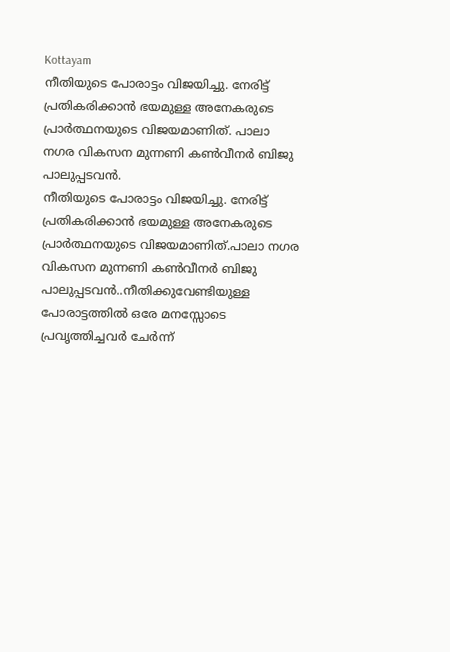Kottayam
നീതിയുടെ പോരാട്ടം വിജയിച്ചു. നേരിട്ട് പ്രതികരിക്കാൻ ഭയമുള്ള അനേകരുടെ പ്രാർത്ഥനയുടെ വിജയമാണിത്. പാലാ നഗര വികസന മുന്നണി കൺവീനർ ബിജു പാലുപ്പടവൻ.
നീതിയുടെ പോരാട്ടം വിജയിച്ചു. നേരിട്ട് പ്രതികരിക്കാൻ ഭയമുള്ള അനേകരുടെ പ്രാർത്ഥനയുടെ വിജയമാണിത്.പാലാ നഗര വികസന മുന്നണി കൺവീനർ ബിജു പാലുപ്പടവൻ..നീതിക്കുവേണ്ടിയുള്ള പോരാട്ടത്തിൽ ഒരേ മനസ്സോടെ പ്രവൃത്തിച്ചവർ ചേർന്ന്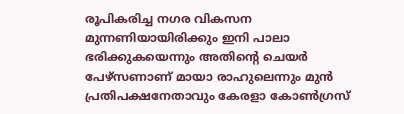രൂപികരിച്ച നഗര വികസന മുന്നണിയായിരിക്കും ഇനി പാലാ ഭരിക്കുകയെന്നും അതിൻ്റെ ചെയർ പേഴ്സണാണ് മായാ രാഹുലെന്നും മുൻ പ്രതിപക്ഷനേതാവും കേരളാ കോൺഗ്രസ്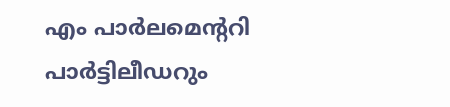എം പാർലമെൻ്ററി പാർട്ടിലീഡറും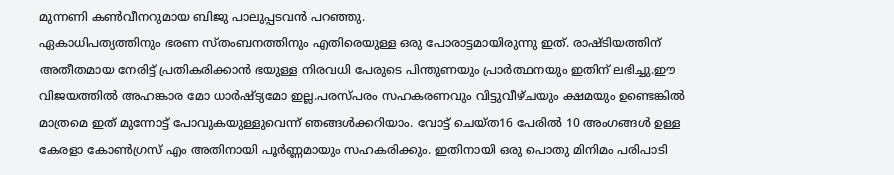മുന്നണി കൺവീനറുമായ ബിജു പാലുപ്പടവൻ പറഞ്ഞു.
ഏകാധിപത്യത്തിനും ഭരണ സ്തംബനത്തിനും എതിരെയുള്ള ഒരു പോരാട്ടമായിരുന്നു ഇത്. രാഷ്ടിയത്തിന് അതീതമായ നേരിട്ട് പ്രതികരിക്കാൻ ഭയുള്ള നിരവധി പേരുടെ പിന്തുണയും പ്രാർത്ഥനയും ഇതിന് ലഭിച്ചു.ഈ വിജയത്തിൽ അഹങ്കാര മോ ധാർഷ്ട്യമോ ഇല്ല.പരസ്പരം സഹകരണവും വിട്ടുവീഴ്ചയും ക്ഷമയും ഉണ്ടെങ്കിൽ മാത്രമെ ഇത് മുന്നോട്ട് പോവുകയുള്ളുവെന്ന് ഞങ്ങൾക്കറിയാം. വോട്ട് ചെയ്ത16 പേരിൽ 10 അംഗങ്ങൾ ഉള്ള കേരളാ കോൺഗ്രസ് എം അതിനായി പൂർണ്ണമായും സഹകരിക്കും. ഇതിനായി ഒരു പൊതു മിനിമം പരിപാടി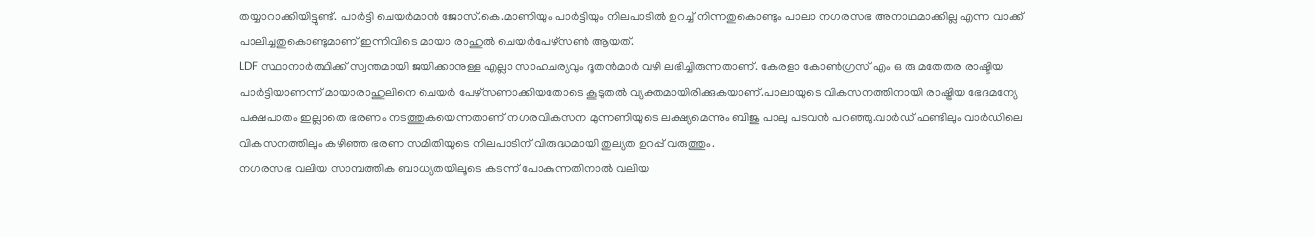തയ്യാറാക്കിയിട്ടുണ്ട്. പാർട്ടി ചെയർമാൻ ജോസ്.കെ.മാണിയും പാർട്ടിയും നിലപാടിൽ ഉറച്ച് നിന്നതുകൊണ്ടും പാലാ നഗരസഭ അനാഥമാക്കില്ല എന്ന വാക്ക് പാലിച്ചതുകൊണ്ടുമാണ് ഇന്നിവിടെ മായാ രാഹുൽ ചെയർപേഴ്സൺ ആയത്.
LDF സ്ഥാനാർത്ഥിക്ക് സ്വന്തമായി ജയിക്കാനുള്ള എല്ലാ സാഹചര്യവും ദൂതൻമാർ വഴി ലഭിച്ചിരുന്നതാണ്. കേരളാ കോൺഗ്രസ് എം ഒ രു മതേതര രാഷ്ടിയ പാർട്ടിയാണന്ന് മായാരാഹുലിനെ ചെയർ പേഴ്സണാക്കിയതോടെ കൂടുതൽ വ്യക്തമായിരിക്കുകയാണ്.പാലായുടെ വികസനത്തിനായി രാഷ്ട്രിയ ഭേദമന്യേ പക്ഷപാതം ഇല്ലാതെ ഭരണം നടത്തുകയെന്നതാണ് നഗരവികസന മുന്നണിയുടെ ലക്ഷ്യമെന്നും ബിജു പാലു പടവൻ പറഞ്ഞു.വാർഡ് ഫണ്ടിലും വാർഡിലെ വികസനത്തിലും കഴിഞ്ഞ ഭരണ സമിതിയുടെ നിലപാടിന് വിരുദ്ധമായി തുല്യത ഉറപ്പ് വരുത്തും.
നഗരസഭ വലിയ സാമ്പത്തിക ബാധ്യതയിലൂടെ കടന്ന് പോകുന്നതിനാൽ വലിയ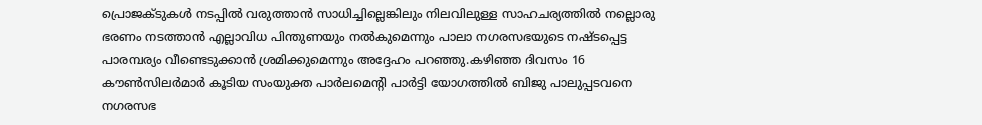പ്രൊജക്ടുകൾ നടപ്പിൽ വരുത്താൻ സാധിച്ചില്ലെങ്കിലും നിലവിലുള്ള സാഹചര്യത്തിൽ നല്ലൊരു ഭരണം നടത്താൻ എല്ലാവിധ പിന്തുണയും നൽകുമെന്നും പാലാ നഗരസഭയുടെ നഷ്ടപ്പെട്ട പാരമ്പര്യം വീണ്ടെടുക്കാൻ ശ്രമിക്കുമെന്നും അദ്ദേഹം പറഞ്ഞു.കഴിഞ്ഞ ദിവസം 16 കൗൺസിലർമാർ കൂടിയ സംയുക്ത പാർലമെൻ്റി പാർട്ടി യോഗത്തിൽ ബിജു പാലുപ്പടവനെ നഗരസഭ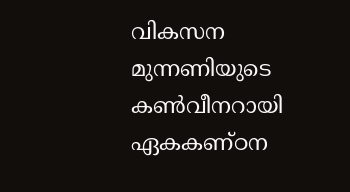വികസന മുന്നണിയുടെ കൺവീനറായി ഏകകണ്ഠന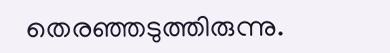തെരഞ്ഞടുത്തിരുന്നു.